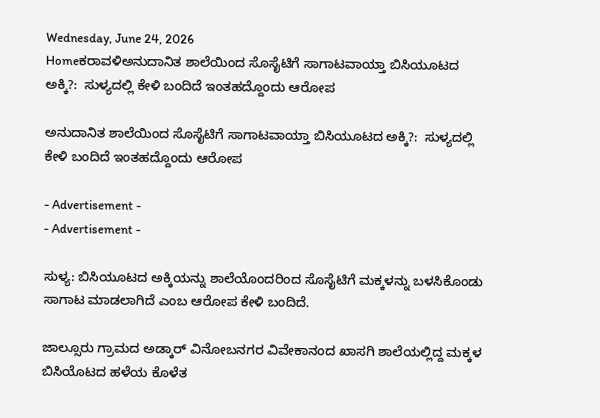Wednesday, June 24, 2026
Homeಕರಾವಳಿಅನುದಾನಿತ ಶಾಲೆಯಿಂದ ಸೊಸೈಟಿಗೆ ಸಾಗಾಟವಾಯ್ತಾ ಬಿಸಿಯೂಟದ ಅಕ್ಕಿ?:  ಸುಳ್ಯದಲ್ಲಿ ಕೇಳಿ ಬಂದಿದೆ ಇಂತಹದ್ದೊಂದು ಆರೋಪ

ಅನುದಾನಿತ ಶಾಲೆಯಿಂದ ಸೊಸೈಟಿಗೆ ಸಾಗಾಟವಾಯ್ತಾ ಬಿಸಿಯೂಟದ ಅಕ್ಕಿ?:  ಸುಳ್ಯದಲ್ಲಿ ಕೇಳಿ ಬಂದಿದೆ ಇಂತಹದ್ದೊಂದು ಆರೋಪ

- Advertisement -
- Advertisement -

ಸುಳ್ಯ: ಬಿಸಿಯೂಟದ ಅಕ್ಕಿಯನ್ನು ಶಾಲೆಯೊಂದರಿಂದ ಸೊಸೈಟಿಗೆ ಮಕ್ಕಳನ್ನು ಬಳಸಿಕೊಂಡು ಸಾಗಾಟ ಮಾಡಲಾಗಿದೆ ಎಂಬ ಆರೋಪ ಕೇಳಿ ಬಂದಿದೆ.

ಜಾಲ್ಸೂರು ಗ್ರಾಮದ ಅಡ್ಕಾರ್ ವಿನೋಬನಗರ ವಿವೇಕಾನಂದ ಖಾಸಗಿ ಶಾಲೆಯಲ್ಲಿದ್ದ ಮಕ್ಕಳ ಬಿಸಿಯೊಟದ ಹಳೆಯ ಕೊಳೆತ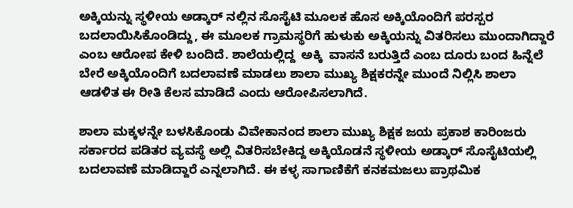ಅಕ್ಕಿಯನ್ನು ಸ್ಥಳೀಯ ಅಡ್ಕಾರ್ ನಲ್ಲಿನ ಸೊಸೈಟಿ ಮೂಲಕ ಹೊಸ ಅಕ್ಕಿಯೊಂದಿಗೆ ಪರಸ್ಪರ ಬದಲಾಯಿಸಿಕೊಂಡಿದ್ದು, ಈ ಮೂಲಕ ಗ್ರಾಮಸ್ಥರಿಗೆ ಹುಳುಕು ಅಕ್ಕಿಯನ್ನು ವಿತರಿಸಲು ಮುಂದಾಗಿದ್ದಾರೆ ಎಂಬ ಆರೋಪ ಕೇಳಿ ಬಂದಿದೆ. ಶಾಲೆಯಲ್ಲಿದ್ದ  ಅಕ್ಕಿ  ವಾಸನೆ ಬರುತ್ತಿದೆ ಎಂಬ ದೂರು ಬಂದ ಹಿನ್ನೆಲೆ ಬೇರೆ ಅಕ್ಕಿಯೊಂದಿಗೆ ಬದಲಾವಣೆ ಮಾಡಲು ಶಾಲಾ ಮುಖ್ಯ ಶಿಕ್ಷಕರನ್ನೇ ಮುಂದೆ ನಿಲ್ಲಿಸಿ ಶಾಲಾ ಆಡಳಿತ ಈ ರೀತಿ ಕೆಲಸ ಮಾಡಿದೆ ಎಂದು ಆರೋಪಿಸಲಾಗಿದೆ.

ಶಾಲಾ ಮಕ್ಕಳನ್ನೇ ಬಳಸಿಕೊಂಡು ವಿವೇಕಾನಂದ ಶಾಲಾ ಮುಖ್ಯ ಶಿಕ್ಷಕ ಜಯ ಪ್ರಕಾಶ ಕಾರಿಂಜರು ಸರ್ಕಾರದ ಪಡಿತರ ವ್ಯವಸ್ಥೆ ಅಲ್ಲಿ ವಿತರಿಸಬೇಕಿದ್ದ ಅಕ್ಕಿಯೊಡನೆ ಸ್ಥಳೀಯ ಅಡ್ಕಾರ್ ಸೊಸೈಟಿಯಲ್ಲಿ ಬದಲಾವಣೆ ಮಾಡಿದ್ದಾರೆ ಎನ್ನಲಾಗಿದೆ. ಈ ಕಳ್ಳ ಸಾಗಾಣಿಕೆಗೆ ಕನಕಮಜಲು ಪ್ರಾಥಮಿಕ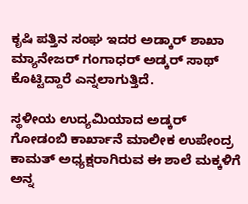ಕೃಷಿ ಪತ್ತಿನ ಸಂಘ ಇದರ ಅಡ್ಕಾರ್ ಶಾಖಾ ಮ್ಯಾನೇಜರ್ ಗಂಗಾಧರ್ ಅಡ್ಕರ್ ಸಾಥ್ ಕೊಟ್ಟಿದ್ದಾರೆ ಎನ್ನಲಾಗುತ್ತಿದೆ.

ಸ್ಥಳೀಯ ಉದ್ಯಮಿಯಾದ ಅಡ್ಕರ್ ಗೋಡಂಬಿ ಕಾರ್ಖಾನೆ ಮಾಲೀಕ ಉಪೇಂದ್ರ ಕಾಮತ್ ಅಧ್ಯಕ್ಷರಾಗಿರುವ ಈ ಶಾಲೆ ಮಕ್ಕಳಿಗೆ ಅನ್ನ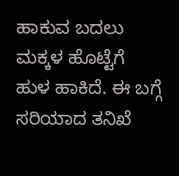ಹಾಕುವ ಬದಲು ಮಕ್ಕಳ ಹೊಟ್ಟೆಗೆ ಹುಳ ಹಾಕಿದೆ. ಈ ಬಗ್ಗೆ ಸರಿಯಾದ ತನಿಖೆ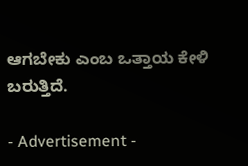ಆಗಬೇಕು ಎಂಬ ಒತ್ತಾಯ ಕೇಳಿ ಬರುತ್ತಿದೆ.

- Advertisement -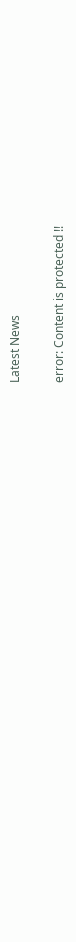Latest News

error: Content is protected !!